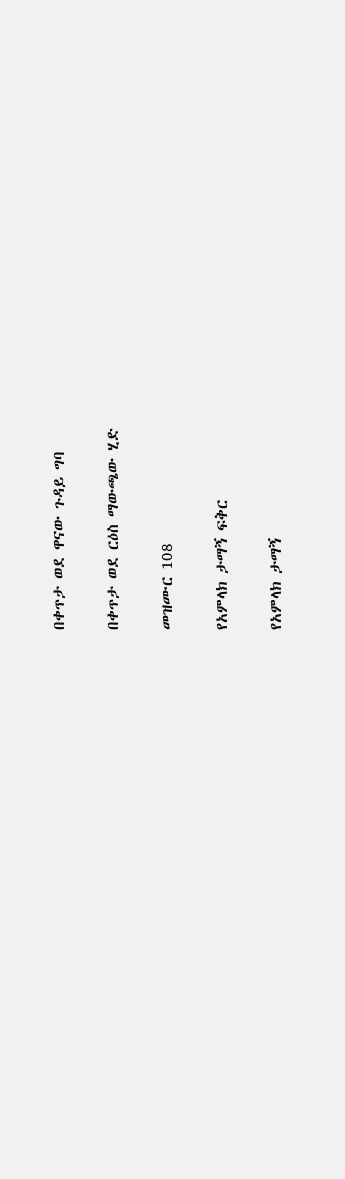በቀጥታ ወደ ዋናው ጉዳይ ግባ

በቀጥታ ወደ ርዕስ ማውጫው ሂድ

መዝሙር 108

የአምላክ ታማኝ ፍቅር

የአምላክ ታማኝ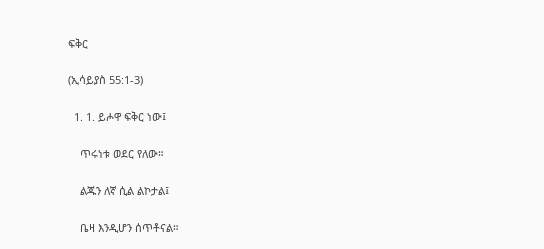ፍቅር

(ኢሳይያስ 55:1-3)

  1. 1. ይሖዋ ፍቅር ነው፤

    ጥሩነቱ ወደር የለው።

    ልጁን ለኛ ሲል ልኮታል፤

    ቤዛ እንዲሆን ሰጥቶናል።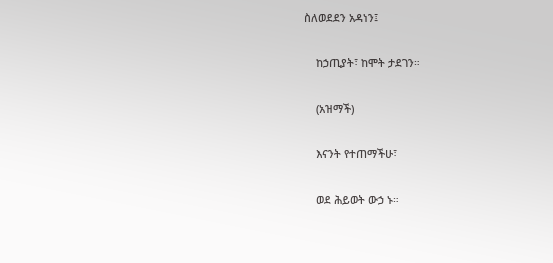ስለወደደን አዳነን፤

    ከኃጢያት፣ ከሞት ታደገን።

    (አዝማች)

    እናንት የተጠማችሁ፣

    ወደ ሕይወት ውኃ ኑ።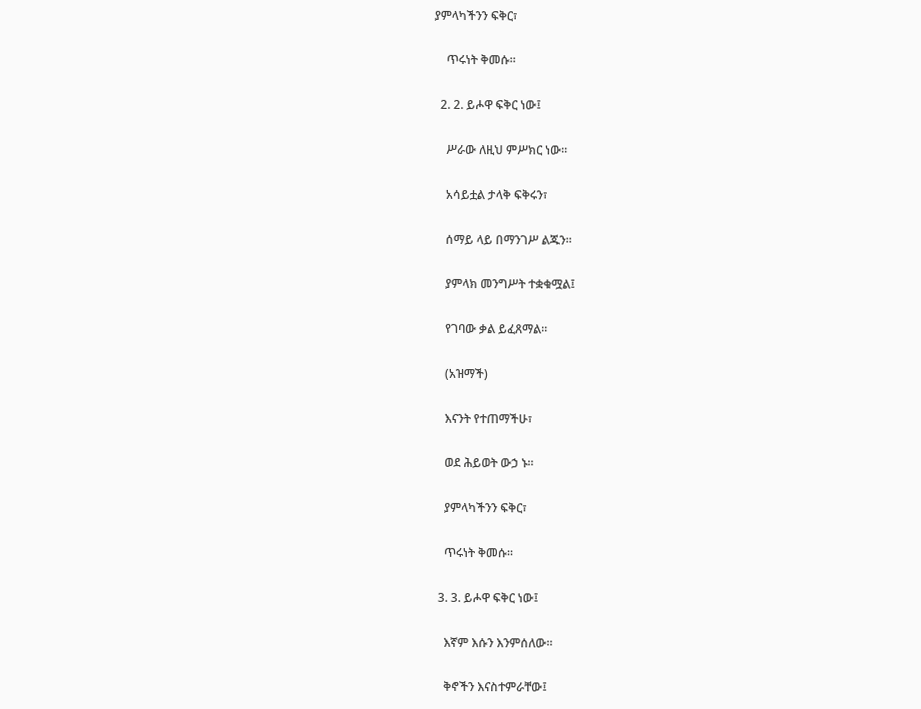ያምላካችንን ፍቅር፣

    ጥሩነት ቅመሱ።

  2. 2. ይሖዋ ፍቅር ነው፤

    ሥራው ለዚህ ምሥክር ነው።

    አሳይቷል ታላቅ ፍቅሩን፣

    ሰማይ ላይ በማንገሥ ልጁን።

    ያምላክ መንግሥት ተቋቁሟል፤

    የገባው ቃል ይፈጸማል።

    (አዝማች)

    እናንት የተጠማችሁ፣

    ወደ ሕይወት ውኃ ኑ።

    ያምላካችንን ፍቅር፣

    ጥሩነት ቅመሱ።

  3. 3. ይሖዋ ፍቅር ነው፤

    እኛም እሱን እንምሰለው።

    ቅኖችን እናስተምራቸው፤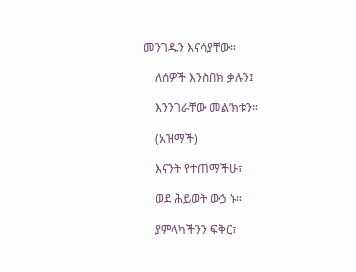መንገዱን እናሳያቸው።

    ለሰዎች እንስበክ ቃሉን፤

    እንንገራቸው መል’ክቱን።

    (አዝማች)

    እናንት የተጠማችሁ፣

    ወደ ሕይወት ውኃ ኑ።

    ያምላካችንን ፍቅር፣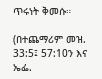ጥሩነት ቅመሱ።

(በተጨማሪም መዝ. 33:5፤ 57:10ን እና ኤፌ.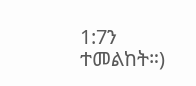1:7ን ተመልከት።)